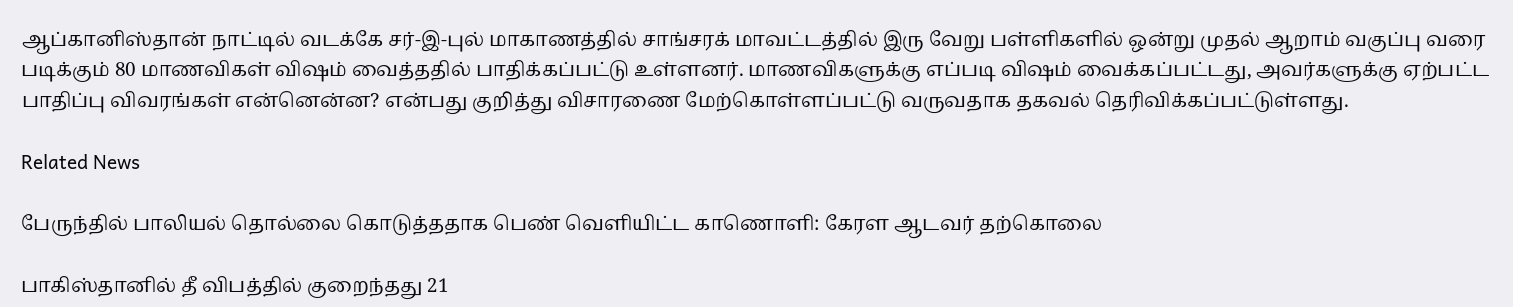ஆப்கானிஸ்தான் நாட்டில் வடக்கே சர்-இ-புல் மாகாணத்தில் சாங்சரக் மாவட்டத்தில் இரு வேறு பள்ளிகளில் ஒன்று முதல் ஆறாம் வகுப்பு வரை படிக்கும் 80 மாணவிகள் விஷம் வைத்ததில் பாதிக்கப்பட்டு உள்ளனர். மாணவிகளுக்கு எப்படி விஷம் வைக்கப்பட்டது, அவர்களுக்கு ஏற்பட்ட பாதிப்பு விவரங்கள் என்னென்ன? என்பது குறித்து விசாரணை மேற்கொள்ளப்பட்டு வருவதாக தகவல் தெரிவிக்கப்பட்டுள்ளது.

Related News

பேருந்தில் பாலியல் தொல்லை கொடுத்ததாக பெண் வெளியிட்ட காணொளி: கேரள ஆடவர் தற்கொலை

பாகிஸ்தானில் தீ விபத்தில் குறைந்தது 21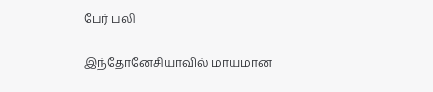பேர் பலி

இந்தோனேசியாவில் மாயமான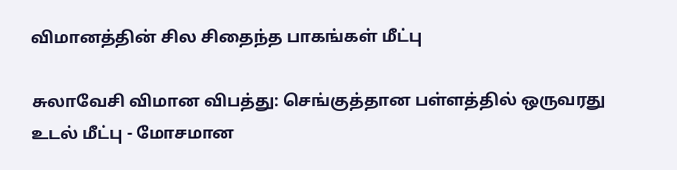விமானத்தின் சில சிதைந்த பாகங்கள் மீட்பு

சுலாவேசி விமான விபத்து: செங்குத்தான பள்ளத்தில் ஒருவரது உடல் மீட்பு - மோசமான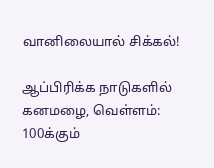வானிலையால் சிக்கல்!

ஆப்பிரிக்க நாடுகளில் கனமழை, வெள்ளம்: 100க்கும்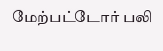மேற்பட்டோர் பலி